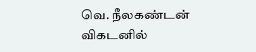வெ. நீலகண்டன்
விகடனில்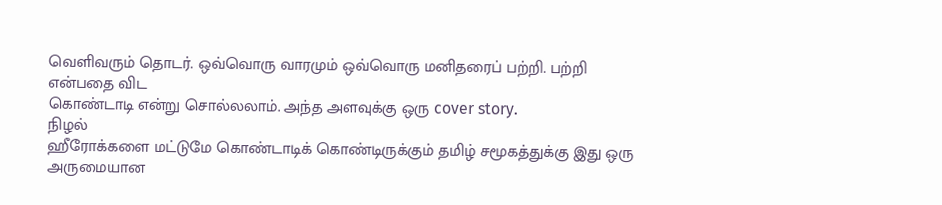வெளிவரும் தொடர். ஒவ்வொரு வாரமும் ஒவ்வொரு மனிதரைப் பற்றி. பற்றி என்பதை விட
கொண்டாடி என்று சொல்லலாம். அந்த அளவுக்கு ஒரு cover story.
நிழல்
ஹீரோக்களை மட்டுமே கொண்டாடிக் கொண்டிருக்கும் தமிழ் சமூகத்துக்கு இது ஒரு அருமையான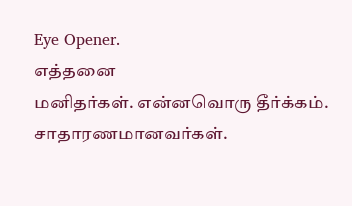Eye Opener.
எத்தனை
மனிதர்கள். என்னவொரு தீர்க்கம். சாதாரணமானவர்கள்.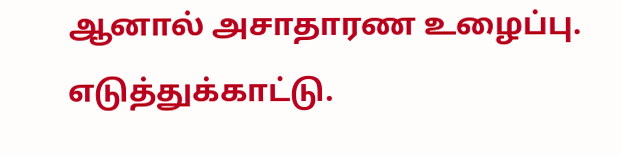ஆனால் அசாதாரண உழைப்பு.
எடுத்துக்காட்டு.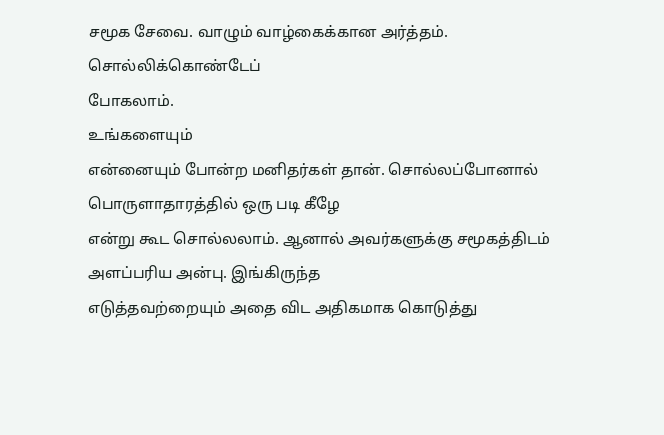சமூக சேவை. வாழும் வாழ்கைக்கான அர்த்தம். சொல்லிக்கொண்டேப்
போகலாம்.
உங்களையும்
என்னையும் போன்ற மனிதர்கள் தான். சொல்லப்போனால் பொருளாதாரத்தில் ஒரு படி கீழே
என்று கூட சொல்லலாம். ஆனால் அவர்களுக்கு சமூகத்திடம் அளப்பரிய அன்பு. இங்கிருந்த
எடுத்தவற்றையும் அதை விட அதிகமாக கொடுத்து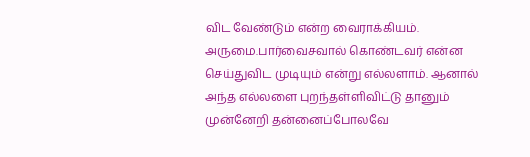விட வேண்டும் என்ற வைராக்கியம். அருமை.பார்வைசவால் கொண்டவர் என்ன செய்துவிட முடியும் என்று எல்லளாம். ஆனால்
அந்த எல்லளை புறந்தள்ளிவிட்டு தானும் முன்னேறி தன்னைப்போலவே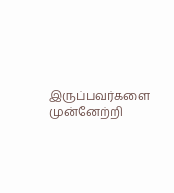இருப்பவர்களை
முன்னேற்றி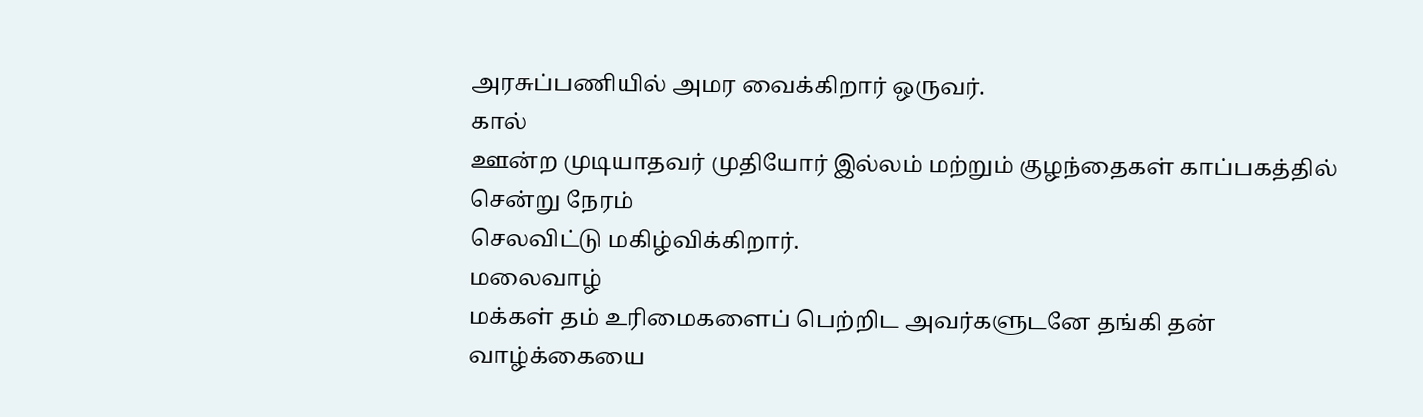அரசுப்பணியில் அமர வைக்கிறார் ஒருவர்.
கால்
ஊன்ற முடியாதவர் முதியோர் இல்லம் மற்றும் குழந்தைகள் காப்பகத்தில் சென்று நேரம்
செலவிட்டு மகிழ்விக்கிறார்.
மலைவாழ்
மக்கள் தம் உரிமைகளைப் பெற்றிட அவர்களுடனே தங்கி தன் வாழ்க்கையை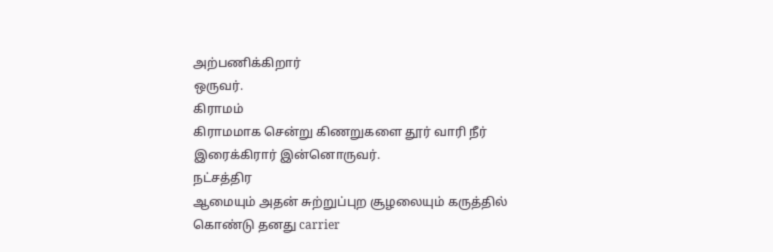அற்பணிக்கிறார்
ஒருவர்.
கிராமம்
கிராமமாக சென்று கிணறுகளை தூர் வாரி நீர் இரைக்கிரார் இன்னொருவர்.
நட்சத்திர
ஆமையும் அதன் சுற்றுப்புற சூழலையும் கருத்தில் கொண்டு தனது carrier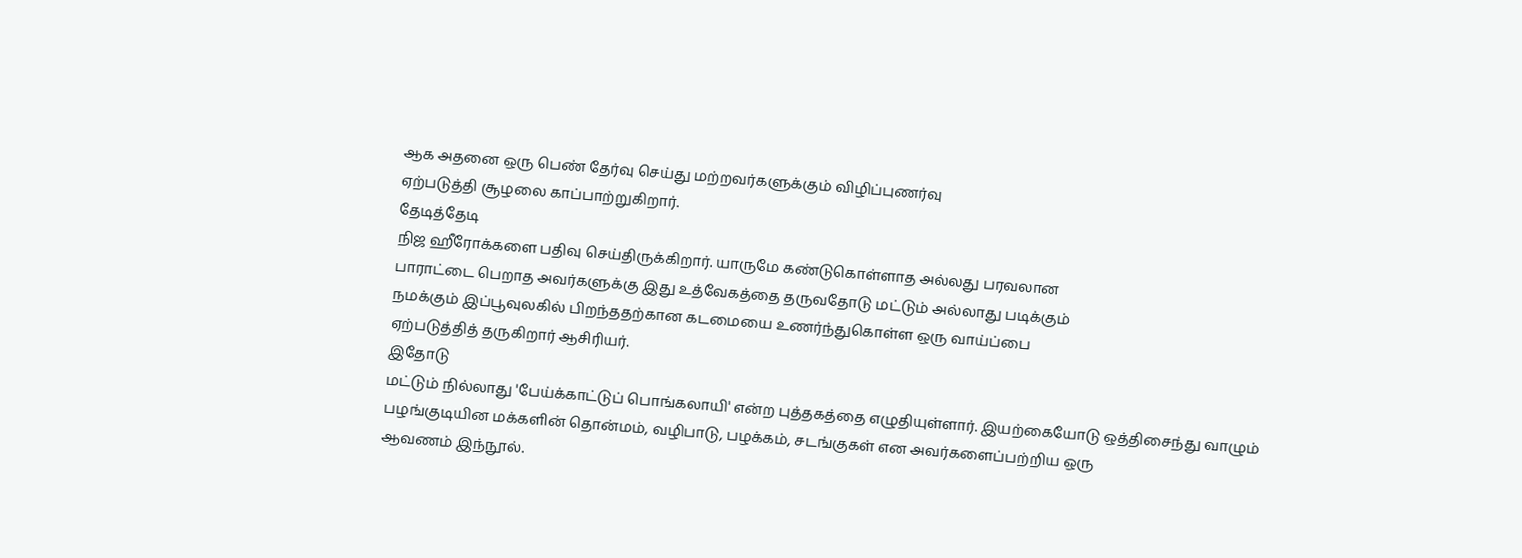ஆக அதனை ஒரு பெண் தேர்வு செய்து மற்றவர்களுக்கும் விழிப்புணர்வு
ஏற்படுத்தி சூழலை காப்பாற்றுகிறார்.
தேடித்தேடி
நிஜ ஹீரோக்களை பதிவு செய்திருக்கிறார். யாருமே கண்டுகொள்ளாத அல்லது பரவலான
பாராட்டை பெறாத அவர்களுக்கு இது உத்வேகத்தை தருவதோடு மட்டும் அல்லாது படிக்கும்
நமக்கும் இப்பூவுலகில் பிறந்ததற்கான கடமையை உணர்ந்துகொள்ள ஒரு வாய்ப்பை
ஏற்படுத்தித் தருகிறார் ஆசிரியர்.
இதோடு
மட்டும் நில்லாது 'பேய்க்காட்டுப் பொங்கலாயி' என்ற புத்தகத்தை எழுதியுள்ளார். இயற்கையோடு ஒத்திசைந்து வாழும்
பழங்குடியின மக்களின் தொன்மம், வழிபாடு, பழக்கம், சடங்குகள் என அவர்களைப்பற்றிய ஒரு
ஆவணம் இந்நூல்.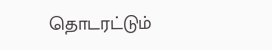தொடரட்டும்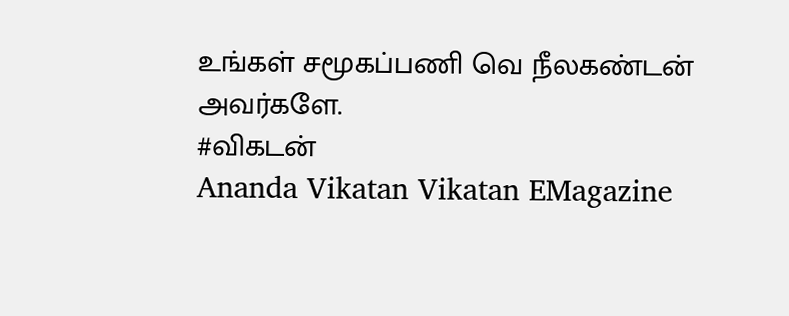உங்கள் சமூகப்பணி வெ நீலகண்டன் அவர்களே.
#விகடன்
Ananda Vikatan Vikatan EMagazine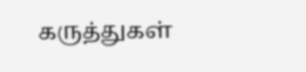கருத்துகள்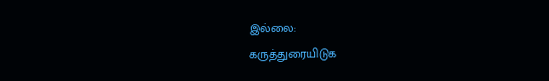இல்லை:
கருத்துரையிடுக